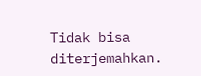Tidak bisa diterjemahkan.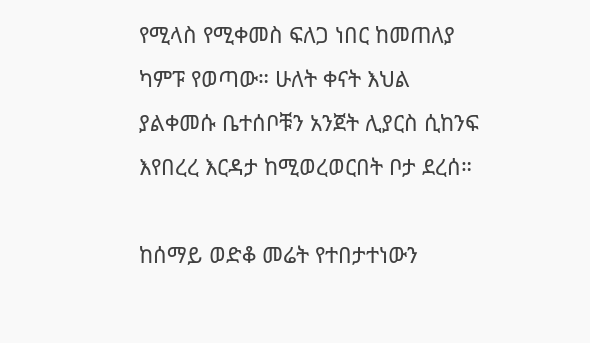የሚላስ የሚቀመስ ፍለጋ ነበር ከመጠለያ ካምፑ የወጣው። ሁለት ቀናት እህል ያልቀመሱ ቤተሰቦቹን አንጀት ሊያርስ ሲከንፍ እየበረረ እርዳታ ከሚወረወርበት ቦታ ደረሰ።

ከሰማይ ወድቆ መሬት የተበታተነውን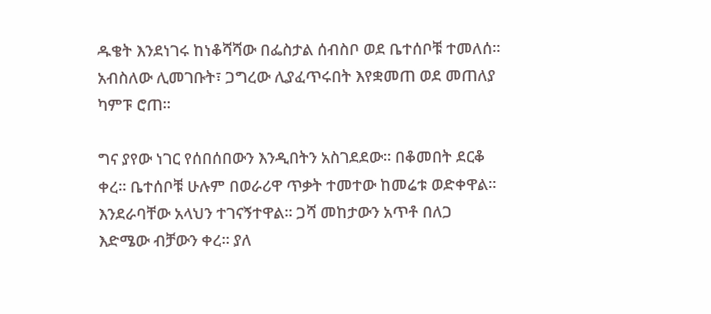ዱቄት እንደነገሩ ከነቆሻሻው በፌስታል ሰብስቦ ወደ ቤተሰቦቹ ተመለሰ። አብስለው ሊመገቡት፣ ጋግረው ሊያፈጥሩበት እየቋመጠ ወደ መጠለያ ካምፑ ሮጠ።

ግና ያየው ነገር የሰበሰበውን እንዲበትን አስገደደው። በቆመበት ደርቆ ቀረ። ቤተሰቦቹ ሁሉም በወራሪዋ ጥቃት ተመተው ከመሬቱ ወድቀዋል። እንደራባቸው አላህን ተገናኝተዋል። ጋሻ መከታውን አጥቶ በለጋ እድሜው ብቻውን ቀረ። ያለ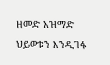ዘመድ አዝማድ ህይወቱን እንዲገፋ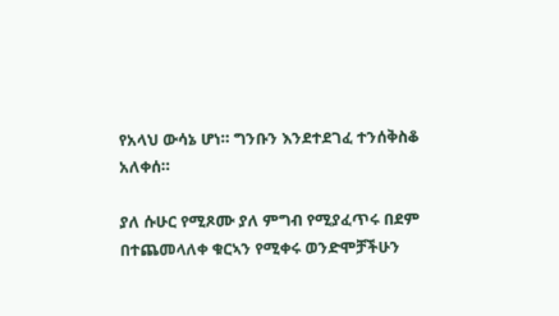የአላህ ውሳኔ ሆነ። ግንቡን እንደተደገፈ ተንሰቅስቆ አለቀሰ።

ያለ ሱሁር የሚጾሙ ያለ ምግብ የሚያፈጥሩ በደም በተጨመላለቀ ቁርኣን የሚቀሩ ወንድሞቻችሁን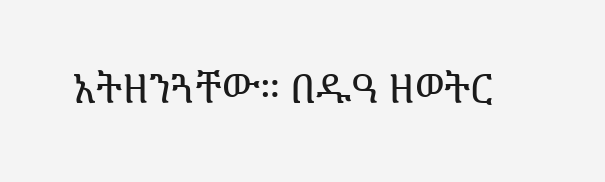አትዘንጓቸው። በዱዓ ዘወትር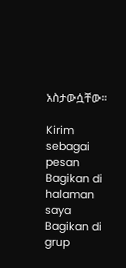አስታውሷቸው።

Kirim sebagai pesan
Bagikan di halaman saya
Bagikan di grup